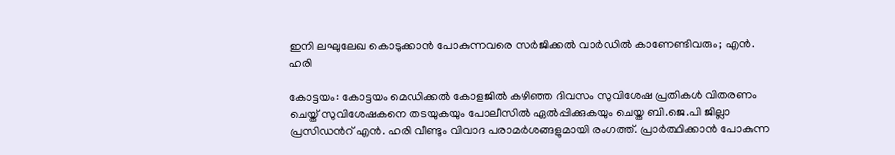ഇനി ലഘുലേഖ കൊടുക്കാൻ പോകുന്നവരെ സർജിക്കൽ വാർഡിൽ കാണേണ്ടിവരും; എൻ. ഹരി

കോട്ടയം: കോട്ടയം മെഡിക്കൽ കോളജിൽ കഴിഞ്ഞ ദിവസം സുവിശേഷ പ്രതികൾ വിതരണം ചെയ്ത് സുവിശേഷകനെ തടയുകയും പോലീസിൽ ഏൽപ്പിക്കുകയും ചെയ്ത ബി.ജെ.പി ജില്ലാ പ്രസിഡൻറ് എൻ. ഹരി വീണ്ടും വിവാദ പരാമർശങ്ങളുമായി രംഗത്ത്. പ്രാർത്ഥിക്കാൻ പോകുന്ന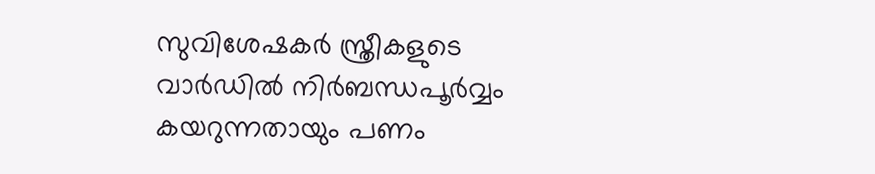സുവിശേഷകർ സ്ത്രീകളുടെ വാർഡിൽ നിർബന്ധപൂർവ്വം കയറുന്നതായും പണം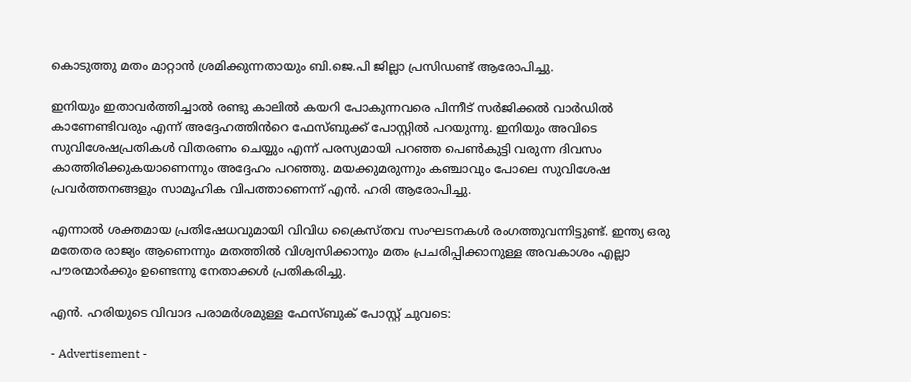കൊടുത്തു മതം മാറ്റാൻ ശ്രമിക്കുന്നതായും ബി.ജെ.പി ജില്ലാ പ്രസിഡണ്ട് ആരോപിച്ചു.

ഇനിയും ഇതാവർത്തിച്ചാൽ രണ്ടു കാലിൽ കയറി പോകുന്നവരെ പിന്നീട് സർജിക്കൽ വാർഡിൽ കാണേണ്ടിവരും എന്ന് അദ്ദേഹത്തിൻറെ ഫേസ്ബുക്ക് പോസ്റ്റിൽ പറയുന്നു. ഇനിയും അവിടെ സുവിശേഷപ്രതികൾ വിതരണം ചെയ്യും എന്ന് പരസ്യമായി പറഞ്ഞ പെൺകുട്ടി വരുന്ന ദിവസം കാത്തിരിക്കുകയാണെന്നും അദ്ദേഹം പറഞ്ഞു. മയക്കുമരുന്നും കഞ്ചാവും പോലെ സുവിശേഷ പ്രവർത്തനങ്ങളും സാമൂഹിക വിപത്താണെന്ന് എൻ. ഹരി ആരോപിച്ചു.

എന്നാൽ ശക്തമായ പ്രതിഷേധവുമായി വിവിധ ക്രൈസ്തവ സംഘടനകൾ രംഗത്തുവന്നിട്ടുണ്ട്. ഇന്ത്യ ഒരു മതേതര രാജ്യം ആണെന്നും മതത്തിൽ വിശ്വസിക്കാനും മതം പ്രചരിപ്പിക്കാനുള്ള അവകാശം എല്ലാ പൗരന്മാർക്കും ഉണ്ടെന്നു നേതാക്കൾ പ്രതികരിച്ചു.

എൻ. ഹരിയുടെ വിവാദ പരാമർശമുള്ള ഫേസ്ബുക് പോസ്റ്റ് ചുവടെ:

- Advertisement -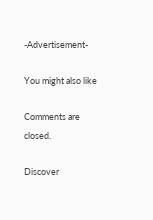-Advertisement-

You might also like

Comments are closed.

Discover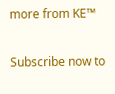more from KE™

Subscribe now to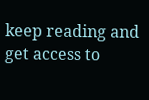keep reading and get access to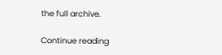the full archive.

Continue reading